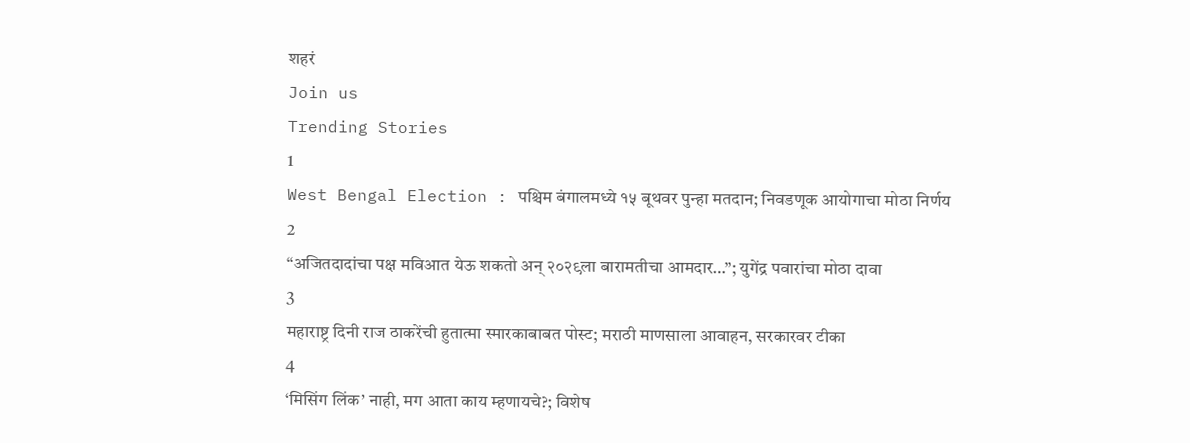शहरं
Join us
Trending Stories
1
West Bengal Election : पश्चिम बंगालमध्ये १५ बूथवर पुन्हा मतदान; निवडणूक आयोगाचा मोठा निर्णय
2
“अजितदादांचा पक्ष मविआत येऊ शकतो अन् २०२९ला बारामतीचा आमदार…”; युगेंद्र पवारांचा मोठा दावा
3
महाराष्ट्र दिनी राज ठाकरेंची हुतात्मा स्मारकाबाबत पोस्ट; मराठी माणसाला आवाहन, सरकारवर टीका
4
‘मिसिंग लिंक’ नाही, मग आता काय म्हणायचे?; विशेष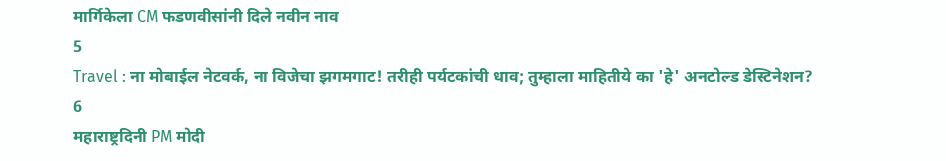मार्गिकेला CM फडणवीसांनी दिले नवीन नाव
5
Travel : ना मोबाईल नेटवर्क, ना विजेचा झगमगाट! तरीही पर्यटकांची धाव; तुम्हाला माहितीये का 'हे' अनटोल्ड डेस्टिनेशन?
6
महाराष्ट्रदिनी PM मोदी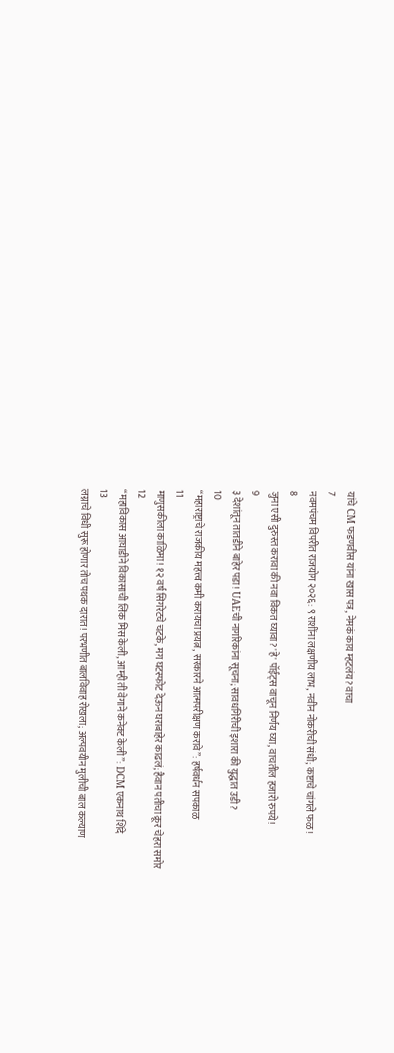यांचे CM फडणवीस यांना खास पत्र, नेमकं काय म्हटलंय? वाचा
7
नवमपंचम विपरीत राजयोग २०२६: ९ राशींना लक्षणीय लाभ, नवीन नोकरीची संधी; कष्टाचे चांगले फळ!
8
जुना एसी दुरुस्त करावा की नवा विकत घ्यावा? 'हे' पॉईंट्स वाचून निर्णय घ्या, वाचतील हजारो रुपये!
9
३ देशांतून तातडीने बाहेर पडा! UAEची नागरिकांना सूचना; सावधगिरीची इशारा की युद्धात उडी?
10
“महाराष्ट्राचे राजकीय महत्त्व कमी करायचा प्रयत्न, सरकारने आत्मपरीक्षण करावे”: हर्षवर्धन सपकाळ
11
माणुसकीला काळिमा! १२ वर्ष सिगरेटचे चटके, मग घटस्फोट देऊन घराबाहेर काढलं; हैवान पतीचा क्रूर चेहरा समोर
12
“महाविकास आघाडीने विकासाची लिंक मिस केली, आम्ही ती वेगाने कनेक्ट केली”: DCM एकनाथ शिंदे
13
लग्नाचे विधी सुरू होणार तोच पथक दारात! परभणीत बालविवाह रोखला; अल्पवयीन मुलीची बाल कल्याण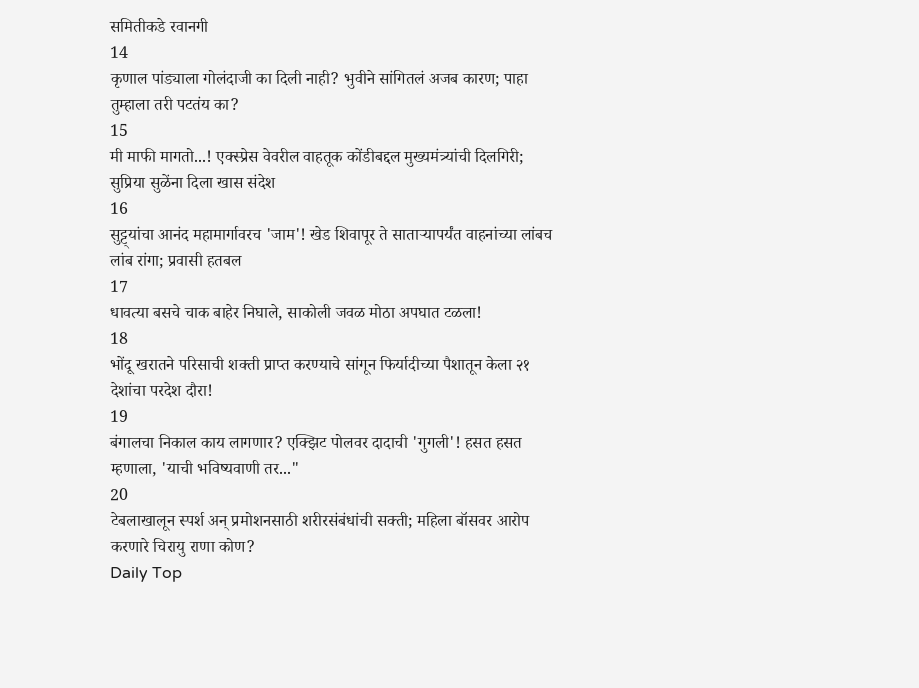समितीकडे रवानगी
14
कृणाल पांड्याला गोलंदाजी का दिली नाही? भुवीने सांगितलं अजब कारण; पाहा तुम्हाला तरी पटतंय का?
15
मी माफी मागतो...! एक्स्प्रेस वेवरील वाहतूक कोंडीबद्दल मुख्यमंत्र्यांची दिलगिरी; सुप्रिया सुळेंना दिला खास संदेश
16
सुट्ट्यांचा आनंद महामार्गावरच 'जाम'! खेड शिवापूर ते साताऱ्यापर्यंत वाहनांच्या लांबच लांब रांगा; प्रवासी हतबल
17
धावत्या बसचे चाक बाहेर निघाले, साकोली जवळ मोठा अपघात टळला!
18
भोंदू खरातने परिसाची शक्ती प्राप्त करण्याचे सांगून फिर्यादीच्या पैशातून केला २१ देशांचा परदेश दौरा!
19
बंगालचा निकाल काय लागणार? एक्झिट पोलवर दादाची 'गुगली'! हसत हसत म्हणाला, 'याची भविष्यवाणी तर..."
20
टेबलाखालून स्पर्श अन् प्रमोशनसाठी शरीरसंबंधांची सक्ती; महिला बॉसवर आरोप करणारे चिरायु राणा कोण?
Daily Top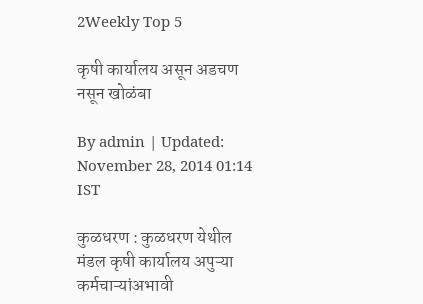2Weekly Top 5

कृषी कार्यालय असून अडचण नसून खोळंबा

By admin | Updated: November 28, 2014 01:14 IST

कुळधरण : कुळधरण येथील मंडल कृषी कार्यालय अपुऱ्या कर्मचाऱ्यांअभावी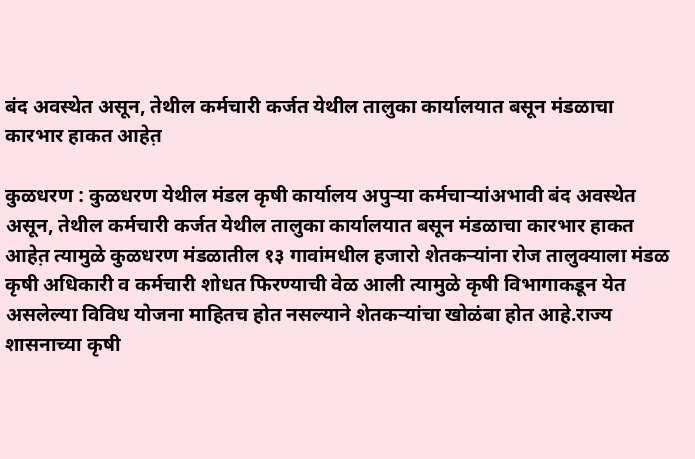बंद अवस्थेत असून, तेथील कर्मचारी कर्जत येथील तालुका कार्यालयात बसून मंडळाचा कारभार हाकत आहेत़

कुळधरण : कुळधरण येथील मंडल कृषी कार्यालय अपुऱ्या कर्मचाऱ्यांअभावी बंद अवस्थेत असून, तेथील कर्मचारी कर्जत येथील तालुका कार्यालयात बसून मंडळाचा कारभार हाकत आहेत़ त्यामुळे कुळधरण मंडळातील १३ गावांमधील हजारो शेतकऱ्यांना रोज तालुक्याला मंडळ कृषी अधिकारी व कर्मचारी शोधत फिरण्याची वेळ आली त्यामुळे कृषी विभागाकडून येत असलेल्या विविध योजना माहितच होत नसल्याने शेतकऱ्यांचा खोळंबा होत आहे.राज्य शासनाच्या कृषी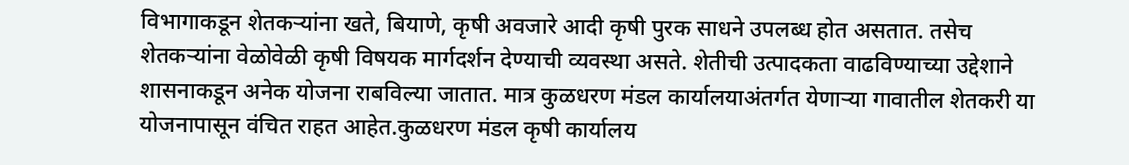विभागाकडून शेतकऱ्यांना खते, बियाणे, कृषी अवजारे आदी कृषी पुरक साधने उपलब्ध होत असतात. तसेच शेतकऱ्यांना वेळोवेळी कृषी विषयक मार्गदर्शन देण्याची व्यवस्था असते. शेतीची उत्पादकता वाढविण्याच्या उद्देशाने शासनाकडून अनेक योजना राबविल्या जातात. मात्र कुळधरण मंडल कार्यालयाअंतर्गत येणाऱ्या गावातील शेतकरी या योजनापासून वंचित राहत आहेत.कुळधरण मंडल कृषी कार्यालय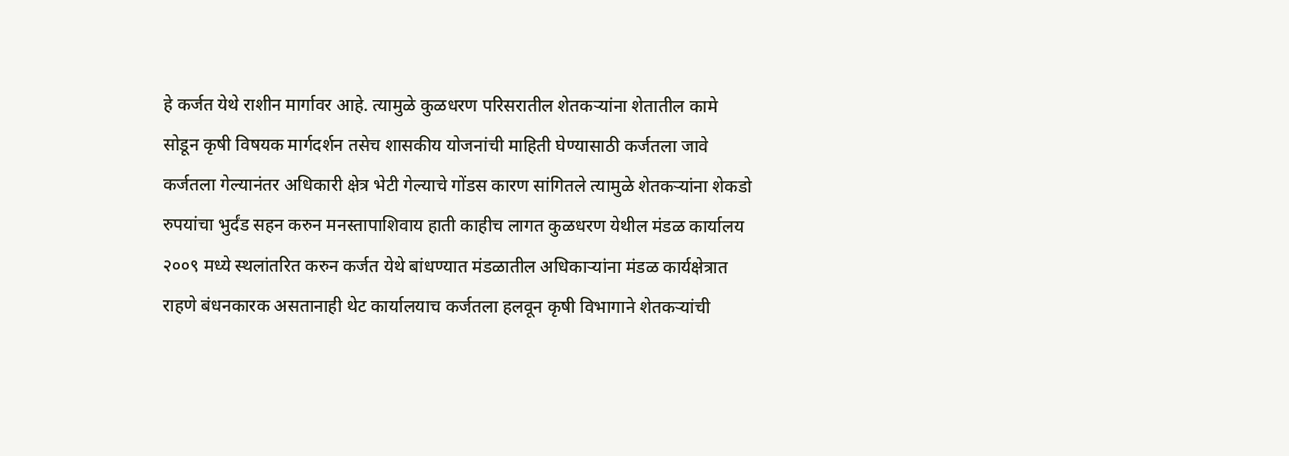हे कर्जत येथे राशीन मार्गावर आहे. त्यामुळे कुळधरण परिसरातील शेतकऱ्यांना शेतातील कामे सोडून कृषी विषयक मार्गदर्शन तसेच शासकीय योजनांची माहिती घेण्यासाठी कर्जतला जावे कर्जतला गेल्यानंतर अधिकारी क्षेत्र भेटी गेल्याचे गोंडस कारण सांगितले त्यामुळे शेतकऱ्यांना शेकडो रुपयांचा भुर्दंड सहन करुन मनस्तापाशिवाय हाती काहीच लागत कुळधरण येथील मंडळ कार्यालय २००९ मध्ये स्थलांतरित करुन कर्जत येथे बांधण्यात मंडळातील अधिकाऱ्यांना मंडळ कार्यक्षेत्रात राहणे बंधनकारक असतानाही थेट कार्यालयाच कर्जतला हलवून कृषी विभागाने शेतकऱ्यांची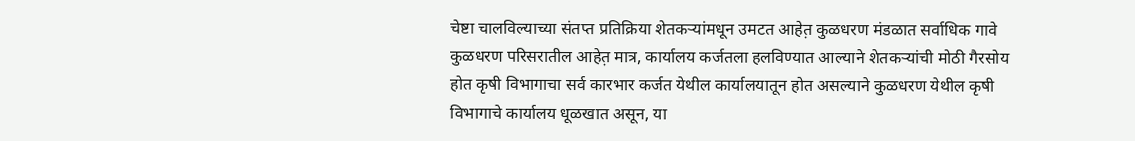चेष्टा चालविल्याच्या संतप्त प्रतिक्रिया शेतकऱ्यांमधून उमटत आहेत़ कुळधरण मंडळात सर्वाधिक गावे कुळधरण परिसरातील आहेत़ मात्र, कार्यालय कर्जतला हलविण्यात आल्याने शेतकऱ्यांची मोठी गैरसोय होत कृषी विभागाचा सर्व कारभार कर्जत येथील कार्यालयातून होत असल्याने कुळधरण येथील कृषी विभागाचे कार्यालय धूळखात असून, या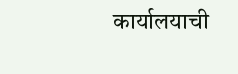कार्यालयाची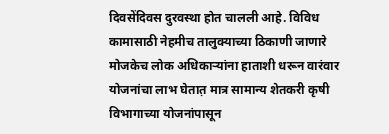दिवसेंदिवस दुरवस्था होत चालली आहे. विविध कामासाठी नेहमीच तालुक्याच्या ठिकाणी जाणारे मोजकेच लोक अधिकाऱ्यांना हाताशी धरून वारंवार योजनांचा लाभ घेतात़ मात्र सामान्य शेतकरी कृषी विभागाच्या योजनांपासून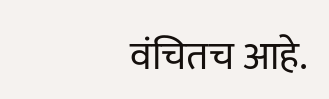वंचितच आहे.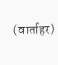(वार्ताहर)